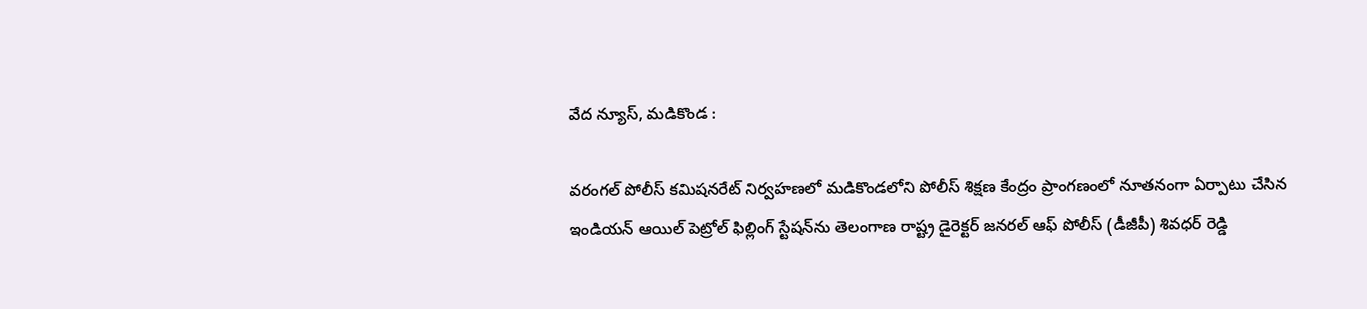వేద న్యూస్, మడికొండ :

వరంగల్ పోలీస్ కమిషనరేట్ నిర్వహణలో మడికొండలోని పోలీస్ శిక్షణ కేంద్రం ప్రాంగణంలో నూతనంగా ఏర్పాటు చేసిన ఇండియన్ ఆయిల్ పెట్రోల్ ఫిల్లింగ్ స్టేషన్‌ను తెలంగాణ రాష్ట్ర డైరెక్టర్ జనరల్ ఆఫ్ పోలీస్ (డీజీపీ) శివధర్ రెడ్డి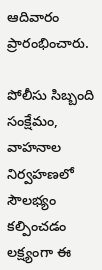ఆదివారం ప్రారంభించారు.

పోలీసు సిబ్బంది సంక్షేమం, వాహనాల నిర్వహణలో సౌలభ్యం కల్పించడం లక్ష్యంగా ఈ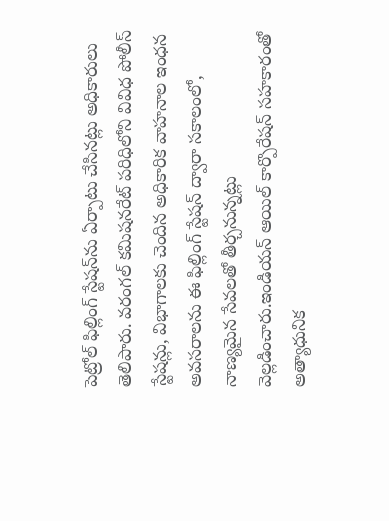పెట్రోల్ ఫిల్లింగ్ స్టేషన్‌ను ఏర్పాటు చేసినట్లు అధికారులు తెలిపారు. వరంగల్ కమిషనరేట్ పరిధిలోని వివిధ పోలీస్ స్టేషన్లు, విభాగాలకు చెందిన అధికారిక వాహనాల ఇంధన అవసరాలను ఈ ఫిల్లింగ్ స్టేషన్ ద్వారా సకాలంలో, నాణ్యమైన సేవలతో తీర్చనున్నట్లు వెల్లడించారు.ఇండియన్ ఆయిల్ కార్పొరేషన్ సహకారంతో అత్యాధునిక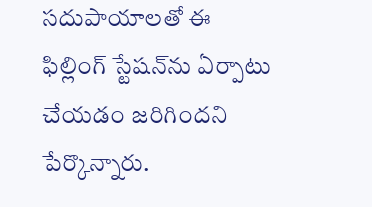సదుపాయాలతో ఈ ఫిల్లింగ్ స్టేషన్‌ను ఏర్పాటు చేయడం జరిగిందని పేర్కొన్నారు.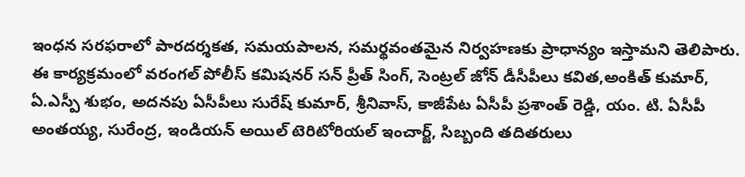ఇంధన సరఫరాలో పారదర్శకత, సమయపాలన, సమర్థవంతమైన నిర్వహణకు ప్రాధాన్యం ఇస్తామని తెలిపారు. ఈ కార్యక్రమంలో వరంగల్ పోలీస్ కమిషనర్ సన్ ప్రీత్ సింగ్, సెంట్రల్ జోన్ డీసీపీలు కవిత,అంకిత్ కుమార్, ఏ.ఎస్పీ శుభం, అదనపు ఏసీపీలు సురేష్ కుమార్, శ్రీనివాస్, కాజీపేట ఏసీపీ ప్రశాంత్ రెడ్డి, యం. టి. ఏసీపీ అంతయ్య, సురేంద్ర, ఇండియన్ అయిల్ టెరిటోరియల్ ఇంచార్జ్, సిబ్బంది తదితరులు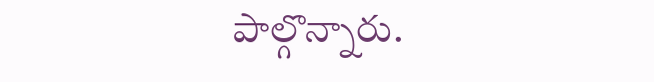పాల్గొన్నారు.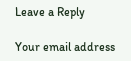Leave a Reply

Your email address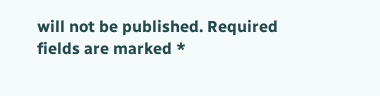will not be published. Required fields are marked *